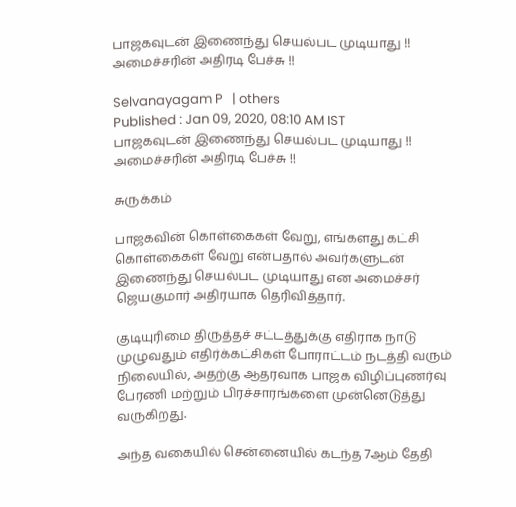பாஜகவுடன் இணைந்து செயல்பட முடியாது !! அமைச்சரின் அதிரடி பேச்சு !!

Selvanayagam P   | others
Published : Jan 09, 2020, 08:10 AM IST
பாஜகவுடன் இணைந்து செயல்பட முடியாது !! அமைச்சரின் அதிரடி பேச்சு !!

சுருக்கம்

பாஜகவின் கொள்கைகள் வேறு, எங்களது கட்சி கொள்கைகள் வேறு என்பதால் அவர்களுடன் இணைந்து செயல்பட முடியாது என அமைச்சர் ஜெயகுமார் அதிரயாக தெரிவித்தார்.

குடியுரிமை திருத்தச் சட்டத்துக்கு எதிராக நாடு முழுவதும் எதிர்க்கட்சிகள் போராட்டம் நடத்தி வரும் நிலையில், அதற்கு ஆதரவாக பாஜக விழிப்புணர்வு பேரணி மற்றும் பிரச்சாரங்களை முன்னெடுத்து வருகிறது.

அந்த வகையில் சென்னையில் கடந்த 7ஆம் தேதி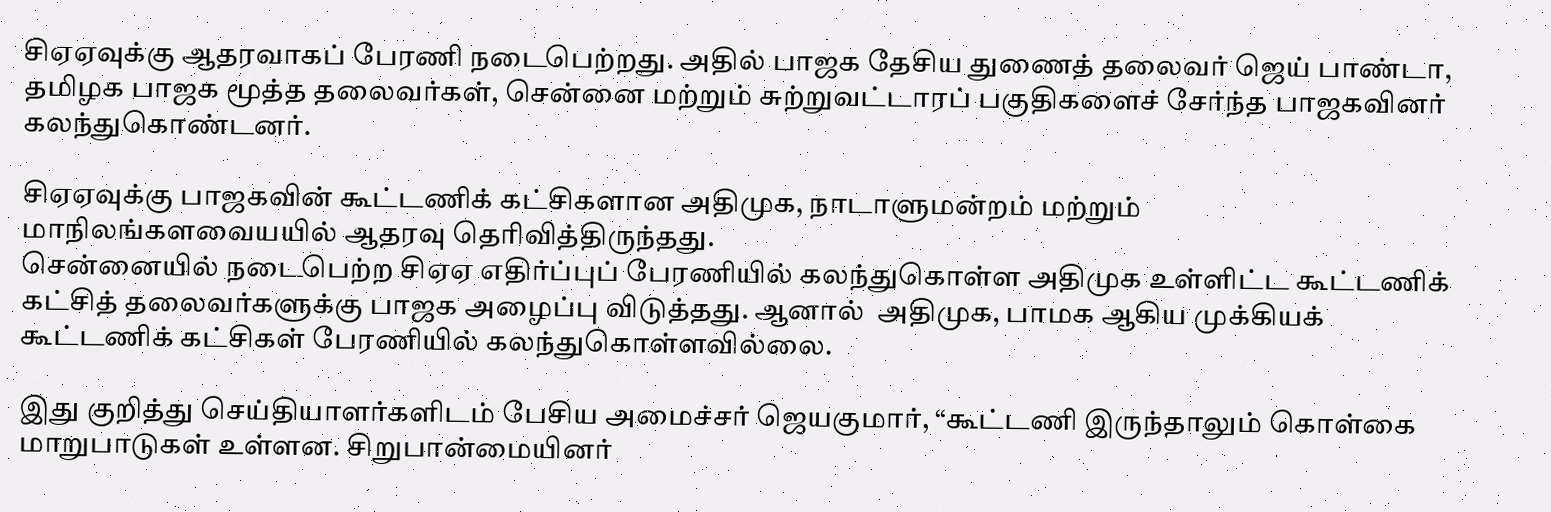சிஏஏவுக்கு ஆதரவாகப் பேரணி நடைபெற்றது. அதில் பாஜக தேசிய துணைத் தலைவர் ஜெய் பாண்டா, தமிழக பாஜக மூத்த தலைவர்கள், சென்னை மற்றும் சுற்றுவட்டாரப் பகுதிகளைச் சேர்ந்த பாஜகவினர் கலந்துகொண்டனர்.

சிஏஏவுக்கு பாஜகவின் கூட்டணிக் கட்சிகளான அதிமுக, நாடாளுமன்றம் மற்றும் மாநிலங்களவையயில் ஆதரவு தெரிவித்திருந்தது.
சென்னையில் நடைபெற்ற சிஏஏ எதிர்ப்புப் பேரணியில் கலந்துகொள்ள அதிமுக உள்ளிட்ட கூட்டணிக் கட்சித் தலைவர்களுக்கு பாஜக அழைப்பு விடுத்தது. ஆனால்  அதிமுக, பாமக ஆகிய முக்கியக் கூட்டணிக் கட்சிகள் பேரணியில் கலந்துகொள்ளவில்லை.

இது குறித்து செய்தியாளர்களிடம் பேசிய அமைச்சர் ஜெயகுமார், “கூட்டணி இருந்தாலும் கொள்கை மாறுபாடுகள் உள்ளன. சிறுபான்மையினர்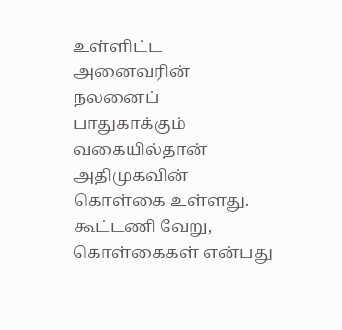உள்ளிட்ட அனைவரின் நலனைப் பாதுகாக்கும் வகையில்தான் அதிமுகவின் கொள்கை உள்ளது. கூட்டணி வேறு, கொள்கைகள் என்பது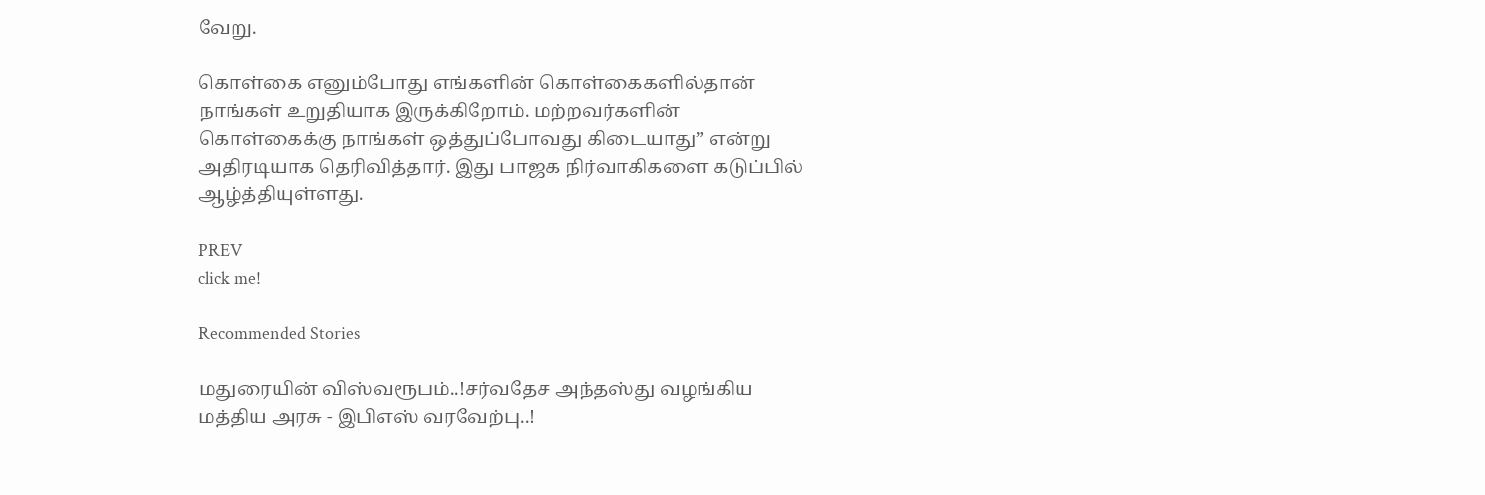வேறு.

கொள்கை எனும்போது எங்களின் கொள்கைகளில்தான் நாங்கள் உறுதியாக இருக்கிறோம். மற்றவர்களின் கொள்கைக்கு நாங்கள் ஒத்துப்போவது கிடையாது” என்று  அதிரடியாக தெரிவித்தார். இது பாஜக நிர்வாகிகளை கடுப்பில் ஆழ்த்தியுள்ளது.

PREV
click me!

Recommended Stories

மதுரையின் விஸ்வரூபம்..!சர்வதேச அந்தஸ்து வழங்கிய மத்திய அரசு - இபிஎஸ் வரவேற்பு..!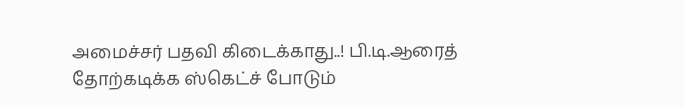அமைச்சர் பதவி கிடைக்காது..! பி.டி.ஆரைத் தோற்கடிக்க ஸ்கெட்ச் போடும்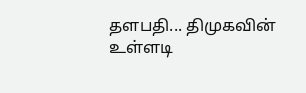தளபதி... திமுகவின் உள்ளடி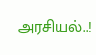அரசியல்..!